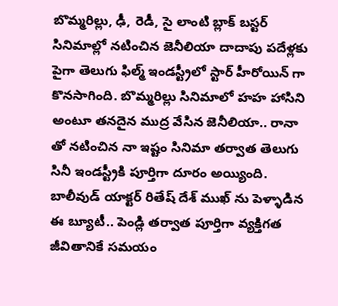బొమ్మరిల్లు, ఢీ, రెడీ, సై లాంటి బ్లాక్ బస్టర్ సినిమాల్లో నటించిన జెనీలియా దాదాపు పదేళ్లకు పైగా తెలుగు ఫిల్మ్ ఇండస్ట్రీలో స్టార్ హీరోయిన్ గా కొనసాగింది. బొమ్మరిల్లు సినిమాలో హహ హాసిని అంటూ తనదైన ముద్ర వేసిన జెనీలియా.. రానా తో నటించిన నా ఇష్టం సినిమా తర్వాత తెలుగు సినీ ఇండస్ట్రీకి పూర్తిగా దూరం అయ్యింది. బాలీవుడ్ యాక్టర్ రితేష్ దేశ్ ముఖ్ ను పెళ్ళాడిన ఈ బ్యూటీ.. పెండ్లి తర్వాత పూర్తిగా వ్యక్తిగత జీవితానికే సమయం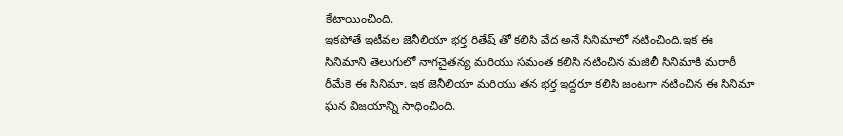కేటాయించింది.
ఇకపోతే ఇటీవల జెనీలియా భర్త రితేష్ తో కలిసి వేద అనే సినిమాలో నటించింది.ఇక ఈ సినిమాని తెలుగులో నాగచైతన్య మరియు సమంత కలిసి నటించిన మజిలీ సినిమాకి మరాఠీ రీమేకె ఈ సినిమా. ఇక జెనీలియా మరియు తన భర్త ఇద్దరూ కలిసి జంటగా నటించిన ఈ సినిమా ఘన విజయాన్ని సాధించింది.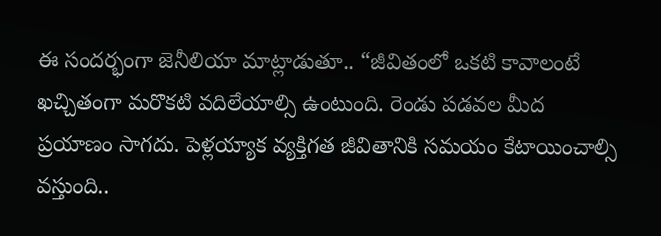ఈ సందర్భంగా జెనీలియా మాట్లాడుతూ.. “జీవితంలో ఒకటి కావాలంటే ఖచ్చితంగా మరొకటి వదిలేయాల్సి ఉంటుంది. రెండు పడవల మీద ప్రయాణం సాగదు. పెళ్లయ్యాక వ్యక్తిగత జీవితానికి సమయం కేటాయించాల్సి వస్తుంది..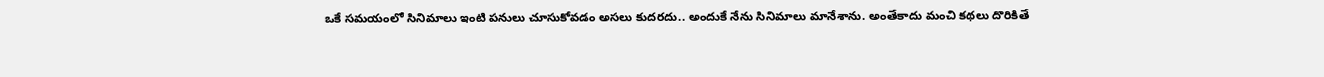ఒకే సమయంలో సినిమాలు ఇంటి పనులు చూసుకోవడం అసలు కుదరదు.. అందుకే నేను సినిమాలు మానేశాను. అంతేకాదు మంచి కథలు దొరికితే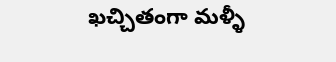ఖచ్చితంగా మళ్ళీ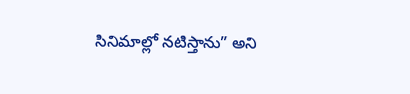సినిమాల్లో నటిస్తాను” అని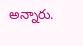అన్నారు.